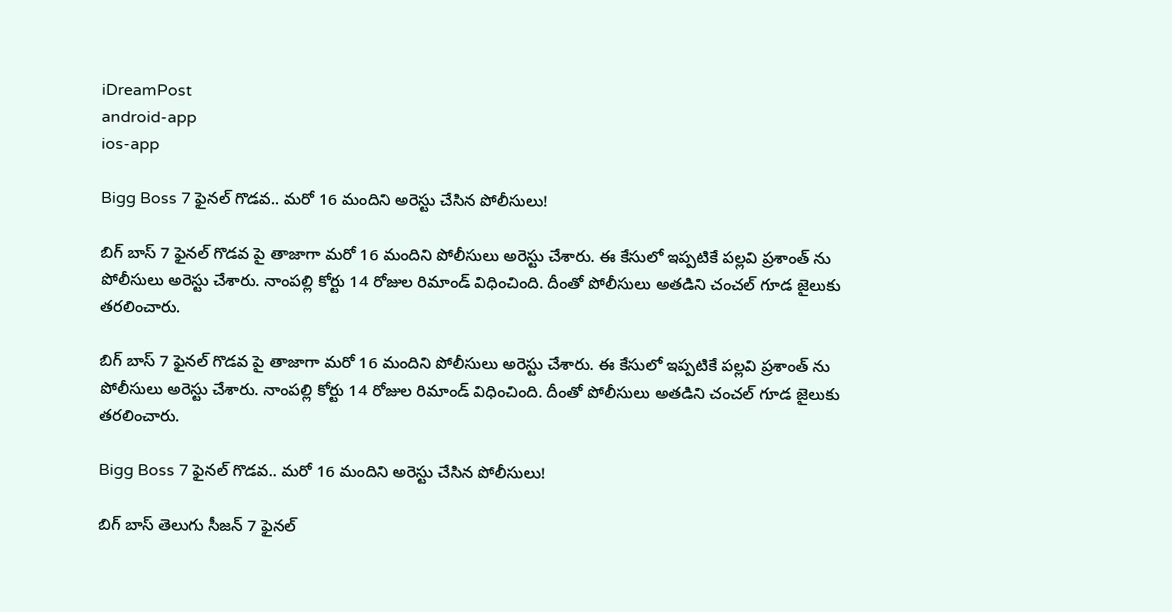iDreamPost
android-app
ios-app

Bigg Boss 7 ఫైనల్ గొడవ.. మరో 16 మందిని అరెస్టు చేసిన పోలీసులు!

బిగ్ బాస్ 7 ఫైనల్ గొడవ పై తాజాగా మరో 16 మందిని పోలీసులు అరెస్టు చేశారు. ఈ కేసులో ఇప్పటికే పల్లవి ప్రశాంత్ ను పోలీసులు అరెస్టు చేశారు. నాంపల్లి కోర్టు 14 రోజుల రిమాండ్ విధించింది. దీంతో పోలీసులు అతడిని చంచల్ గూడ జైలుకు తరలించారు.

బిగ్ బాస్ 7 ఫైనల్ గొడవ పై తాజాగా మరో 16 మందిని పోలీసులు అరెస్టు చేశారు. ఈ కేసులో ఇప్పటికే పల్లవి ప్రశాంత్ ను పోలీసులు అరెస్టు చేశారు. నాంపల్లి కోర్టు 14 రోజుల రిమాండ్ విధించింది. దీంతో పోలీసులు అతడిని చంచల్ గూడ జైలుకు తరలించారు.

Bigg Boss 7 ఫైనల్ గొడవ.. మరో 16 మందిని అరెస్టు చేసిన పోలీసులు!

బిగ్ బాస్ తెలుగు సీజన్ 7 ఫైనల్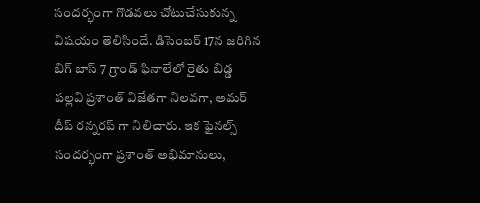సందర్భంగా గొడవలు చోటుచేసుకున్న విషయం తెలిసిందే. డిసెంబర్ 17న జరిగిన బిగ్ బాస్ 7 గ్రాండ్ ఫినాలేలో రైతు బిడ్డ పల్లవి ప్రశాంత్ విజేతగా నిలవగా, అమర్ దీప్ రన్నరప్ గా నిలిచారు. ఇక ఫైనల్స్ సందర్భంగా ప్రశాంత్ అభిమానులు,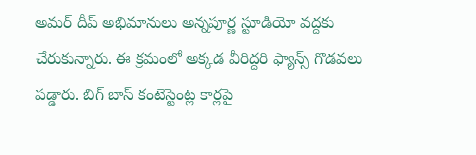అమర్ దీప్ అభిమానులు అన్నపూర్ణ స్టూడియో వద్దకు చేరుకున్నారు. ఈ క్రమంలో అక్కడ వీరిద్దరి ఫ్యాన్స్ గొడవలు పడ్డారు. బిగ్ బాస్ కంటెస్టెంట్ల కార్లపై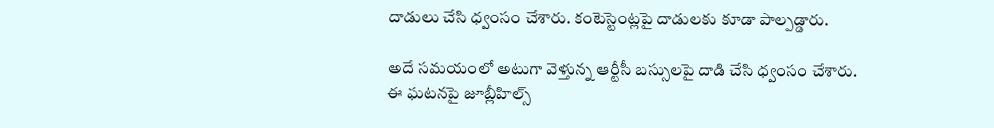దాడులు చేసి ధ్వంసం చేశారు. కంటెస్టెంట్లపై దాడులకు కూడా పాల్పడ్డారు.

అదే సమయంలో అటుగా వెళ్తున్న ఆర్టీసీ బస్సులపై దాడి చేసి ధ్వంసం చేశారు. ఈ ఘటనపై జూబ్లీహిల్స్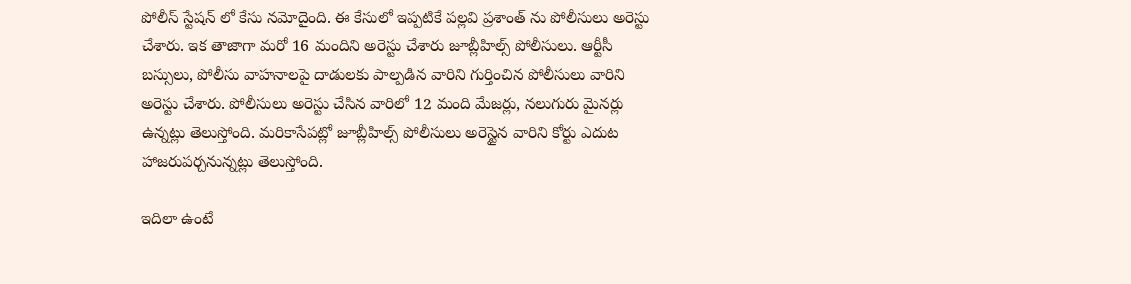పోలీస్ స్టేషన్ లో కేసు నమోదైంది. ఈ కేసులో ఇప్పటికే పల్లవి ప్రశాంత్ ను పోలీసులు అరెస్టు చేశారు. ఇక తాజాగా మరో 16 మందిని అరెస్టు చేశారు జూబ్లీహిల్స్ పోలీసులు. ఆర్టీసీ బస్సులు, పోలీసు వాహనాలపై దాడులకు పాల్పడిన వారిని గుర్తించిన పోలీసులు వారిని అరెస్టు చేశారు. పోలీసులు అరెస్టు చేసిన వారిలో 12 మంది మేజర్లు, నలుగురు మైనర్లు ఉన్నట్లు తెలుస్తోంది. మరికాసేపట్లో జూబ్లీహిల్స్ పోలీసులు అరెస్టైన వారిని కోర్టు ఎదుట హాజరుపర్చనున్నట్లు తెలుస్తోంది.

ఇదిలా ఉంటే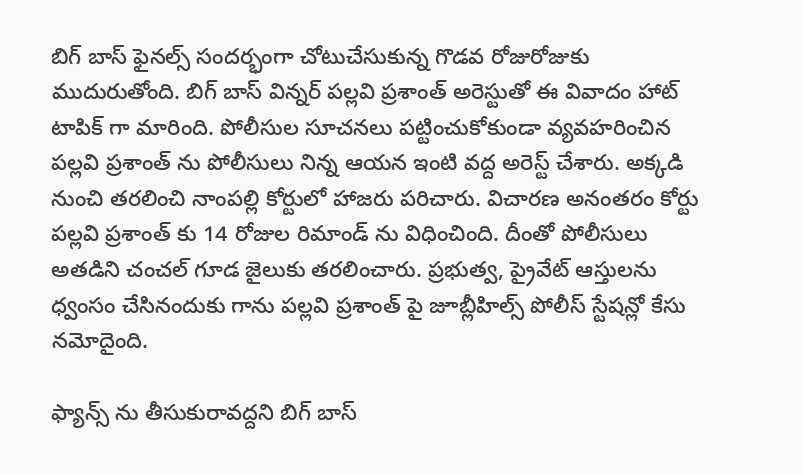బిగ్ బాస్ ఫైనల్స్ సందర్భంగా చోటుచేసుకున్న గొడవ రోజురోజుకు ముదురుతోంది. బిగ్ బాస్ విన్నర్ పల్లవి ప్రశాంత్ అరెస్టుతో ఈ వివాదం హాట్ టాపిక్ గా మారింది. పోలీసుల సూచనలు పట్టించుకోకుండా వ్యవహరించిన పల్లవి ప్రశాంత్ ను పోలీసులు నిన్న ఆయన ఇంటి వద్ద అరెస్ట్ చేశారు. అక్కడి నుంచి తరలించి నాంపల్లి కోర్టులో హాజరు పరిచారు. విచారణ అనంతరం కోర్టు పల్లవి ప్రశాంత్ కు 14 రోజుల రిమాండ్ ను విధించింది. దీంతో పోలీసులు అతడిని చంచల్ గూడ జైలుకు తరలించారు. ప్రభుత్వ, ప్రైవేట్ ఆస్తులను ధ్వంసం చేసినందుకు గాను పల్లవి ప్రశాంత్ పై జూబ్లీహిల్స్ పోలీస్ స్టేషన్లో కేసు నమోదైంది.

ఫ్యాన్స్ ను తీసుకురావద్దని బిగ్ బాస్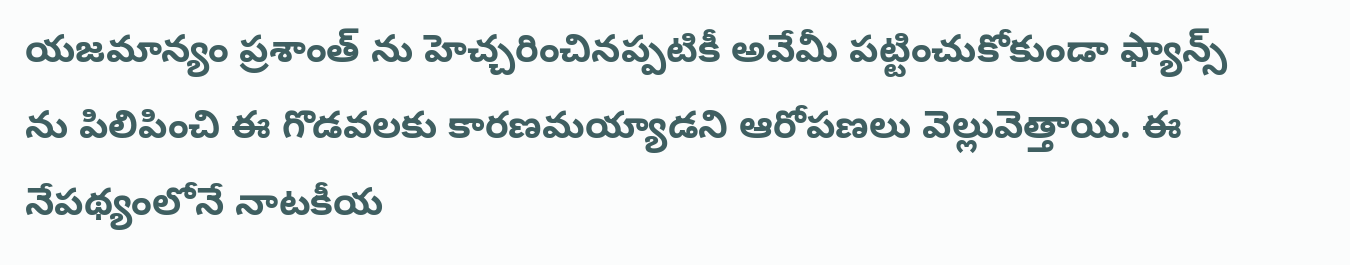యజమాన్యం ప్రశాంత్ ను హెచ్చరించినప్పటికీ అవేమీ పట్టించుకోకుండా ఫ్యాన్స్ ను పిలిపించి ఈ గొడవలకు కారణమయ్యాడని ఆరోపణలు వెల్లువెత్తాయి. ఈ నేపథ్యంలోనే నాటకీయ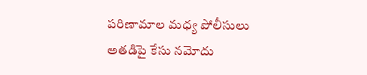పరిణామాల మధ్య పోలీసులు అతడిపై కేసు నమోదు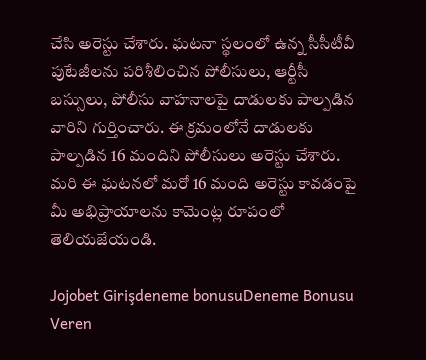చేసి అరెస్టు చేశారు. ఘటనా స్థలంలో ఉన్న సీసీటీవీ పుటేజీలను పరిశీలించిన పోలీసులు, ఆర్టీసీ బస్సులు, పోలీసు వాహనాలపై దాడులకు పాల్పడిన వారిని గుర్తించారు. ఈ క్రమంలోనే దాడులకు పాల్పడిన 16 మందిని పోలీసులు అరెస్టు చేశారు. మరి ఈ ఘటనలో మరో 16 మంది అరెస్టు కావడంపై మీ అభిప్రాయాలను కామెంట్ల రూపంలో తెలియజేయండి.

Jojobet Girişdeneme bonusuDeneme Bonusu Veren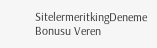SitelermeritkingDeneme Bonusu Veren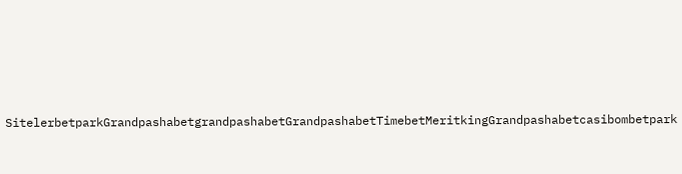SitelerbetparkGrandpashabetgrandpashabetGrandpashabetTimebetMeritkingGrandpashabetcasibombetpark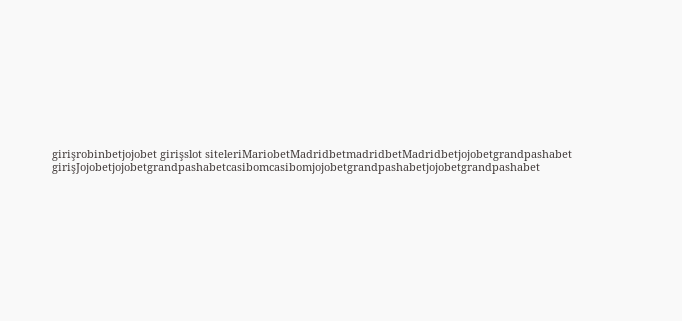girişrobinbetjojobet girişslot siteleriMariobetMadridbetmadridbetMadridbetjojobetgrandpashabet girişJojobetjojobetgrandpashabetcasibomcasibomjojobetgrandpashabetjojobetgrandpashabet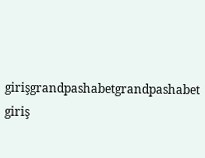girişgrandpashabetgrandpashabet giriş